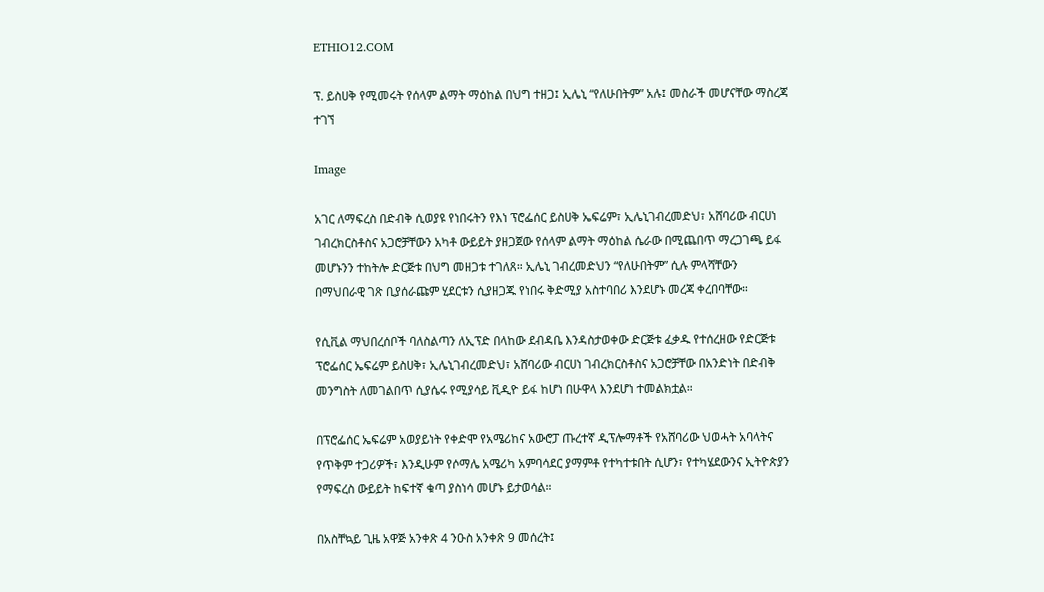ETHIO12.COM

ፕ. ይስሀቅ የሚመሩት የሰላም ልማት ማዕከል በህግ ተዘጋ፤ ኢሌኒ “የለሁበትም” አሉ፤ መስራች መሆናቸው ማስረጃ ተገኘ

Image

አገር ለማፍረስ በድብቅ ሲወያዩ የነበሩትን የእነ ፕሮፌሰር ይስሀቅ ኤፍሬም፣ ኢሌኒገብረመድህ፣ አሸባሪው ብርሀነ ገብረክርስቶስና አጋሮቻቸውን አካቶ ውይይት ያዘጋጀው የሰላም ልማት ማዕከል ሴራው በሚጨበጥ ማረጋገጫ ይፋ መሆኑንን ተከትሎ ድርጅቱ በህግ መዘጋቱ ተገለጸ። ኢሌኒ ገብረመድህን “የለሁበትም” ሲሉ ምላሻቸውን በማህበራዊ ገጽ ቢያሰራጩም ሂደርቱን ሲያዘጋጁ የነበሩ ቅድሚያ አስተባበሪ እንደሆኑ መረጃ ቀረበባቸው።

የሲቪል ማህበረሰቦች ባለስልጣን ለኢፕድ በላከው ደብዳቤ እንዳስታወቀው ድርጅቱ ፈቃዱ የተሰረዘው የድርጅቱ ፕሮፌሰር ኤፍሬም ይስሀቅ፣ ኢሌኒገብረመድህ፣ አሸባሪው ብርሀነ ገብረክርስቶስና አጋሮቻቸው በአንድነት በድብቅ መንግስት ለመገልበጥ ሲያሴሩ የሚያሳይ ቪዲዮ ይፋ ከሆነ በሁዋላ እንደሆነ ተመልክቷል።

በፕሮፌሰር ኤፍሬም አወያይነት የቀድሞ የአሜሪከና አውሮፓ ጡረተኛ ዲፕሎማቶች የአሸባሪው ህወሓት አባላትና የጥቅም ተጋሪዎች፣ እንዲሁም የሶማሌ አሜሪካ አምባሳደር ያማምቶ የተካተቱበት ሲሆን፣ የተካሄደውንና ኢትዮጵያን የማፍረስ ውይይት ከፍተኛ ቁጣ ያስነሳ መሆኑ ይታወሳል።

በአስቸኳይ ጊዜ አዋጅ አንቀጽ 4 ንዑስ አንቀጽ 9 መሰረት፤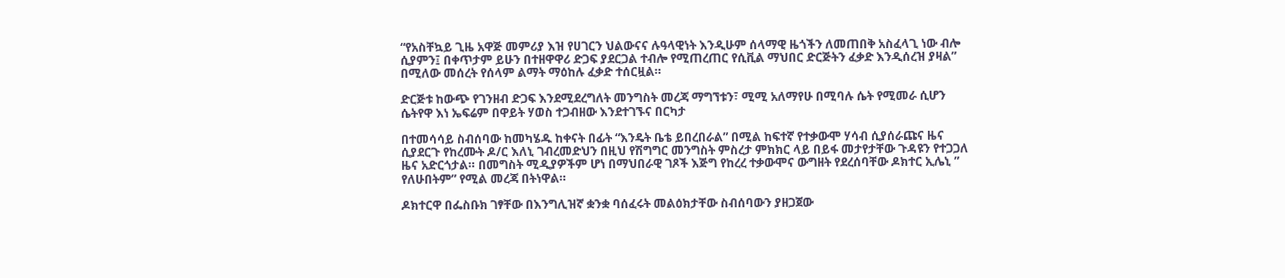“የአስቸኳይ ጊዜ አዋጅ መምሪያ እዝ የሀገርን ህልውናና ሉዓላዊነት እንዲሁም ሰላማዊ ዜጎችን ለመጠበቅ አስፈላጊ ነው ብሎ ሲያምን፤ በቀጥታም ይሁን በተዘዋዋሪ ድጋፍ ያደርጋል ተብሎ የሚጠረጠር የሲቪል ማህበር ድርጅትን ፈቃድ እንዲሰረዝ ያዛል” በሚለው መሰረት የሰላም ልማት ማዕከሉ ፈቃድ ተሰርዟል።

ድርጅቱ ከውጭ የገንዘብ ድጋፍ እንደሚደረግለት መንግስት መረጃ ማግኘቱን፣ ሚሚ አለማየሁ በሚባሉ ሴት የሚመራ ሲሆን ሴትየዋ እነ ኤፍሬም በዋይት ሃወስ ተጋብዘው እንደተገኙና በርካታ

በተመሳሳይ ስብሰባው ከመካሄዱ ከቀናት በፊት “እንዴት ቤቴ ይበረበራል” በሚል ከፍተኛ የተቃውሞ ሃሳብ ሲያሰራጩና ዜና ሲያደርጉ የከረሙት ዶ/ር እለኒ ገብረመድህን በዚህ የሽግግር መንግስት ምስረታ ምክክር ላይ በይፋ መታየታቸው ጉዳዩን የተጋጋለ ዜና አድርጎታል። በመግስት ሚዲያዎችም ሆነ በማህበራዊ ገጾች እጅግ የከረረ ተቃውሞና ውግዘት የደረሰባቸው ዶክተር ኢሌኒ ” የለሁበትም” የሚል መረጃ በትነዋል።

ዶክተርዋ በፌስቡክ ገፃቸው በእንግሊዝኛ ቋንቋ ባሰፈሩት መልዕክታቸው ስብሰባውን ያዘጋጀው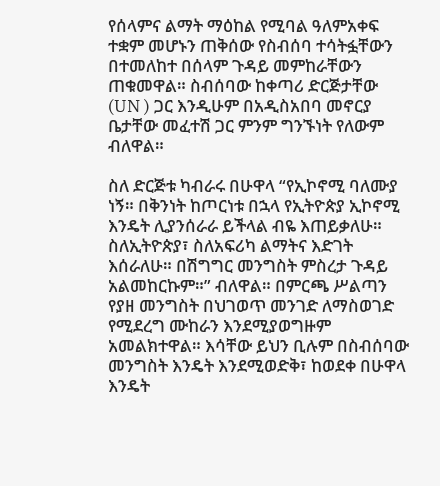የሰላምና ልማት ማዕከል የሚባል ዓለምአቀፍ ተቋም መሆኑን ጠቅሰው የስብሰባ ተሳትፏቸውን በተመለከተ በሰላም ጉዳይ መምከራቸውን ጠቁመዋል። ስብሰባው ከቀጣሪ ድርጅታቸው (UN ) ጋር እንዲሁም በአዲስአበባ መኖርያ ቤታቸው መፈተሽ ጋር ምንም ግንኙነት የለውም ብለዋል።

ስለ ድርጅቱ ካብራሩ በሁዋላ “የኢኮኖሚ ባለሙያ ነኝ። በቅንነት ከጦርነቱ በኋላ የኢትዮጵያ ኢኮኖሚ እንዴት ሊያንሰራራ ይችላል ብዬ እጠይቃለሁ። ስለኢትዮጵያ፣ ስለአፍሪካ ልማትና እድገት እሰራለሁ። በሽግግር መንግስት ምስረታ ጉዳይ አልመከርኩም።” ብለዋል። በምርጫ ሥልጣን የያዘ መንግስት በህገወጥ መንገድ ለማስወገድ የሚደረግ ሙከራን እንደሚያወግዙም አመልክተዋል። እሳቸው ይህን ቢሉም በስብሰባው መንግስት እንዴት እንደሚወድቅ፣ ከወደቀ በሁዋላ እንዴት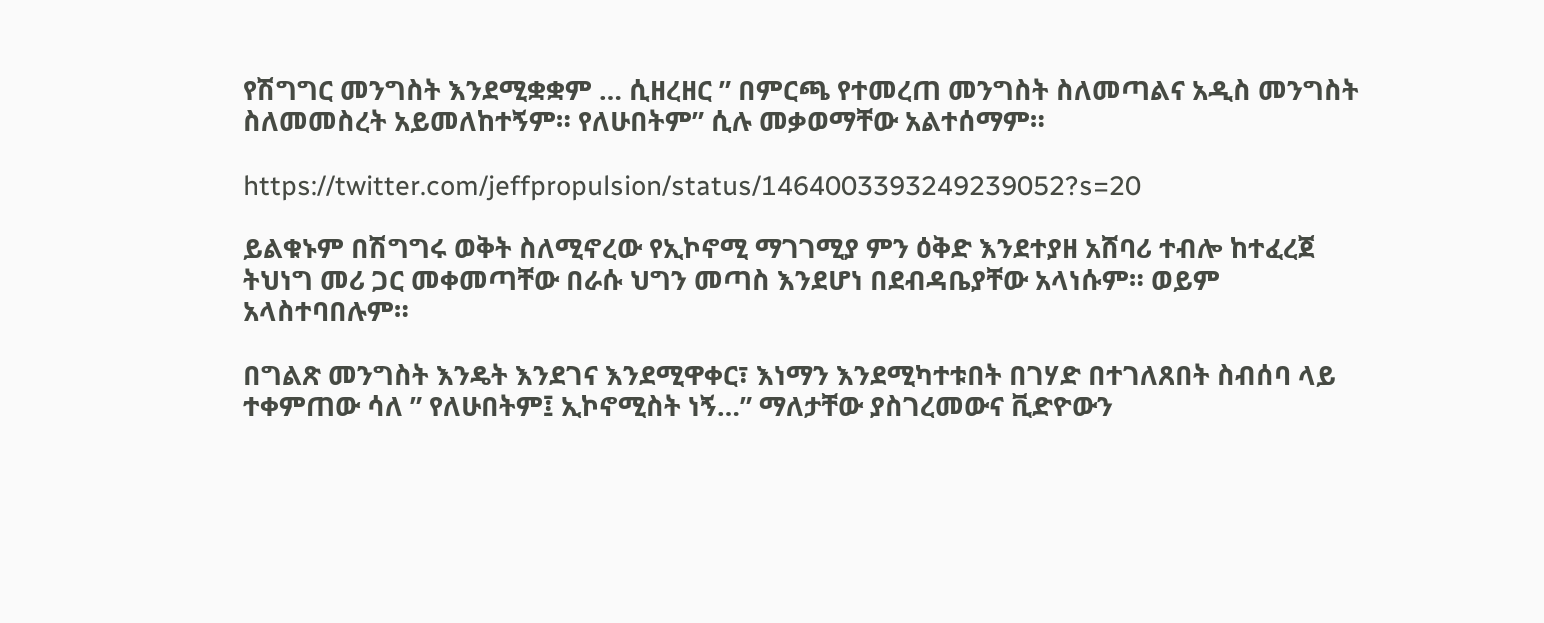የሽግግር መንግስት እንደሚቋቋም … ሲዘረዘር ” በምርጫ የተመረጠ መንግስት ስለመጣልና አዲስ መንግስት ስለመመስረት አይመለከተኝም። የለሁበትም” ሲሉ መቃወማቸው አልተሰማም።

https://twitter.com/jeffpropulsion/status/1464003393249239052?s=20

ይልቁኑም በሽግግሩ ወቅት ስለሚኖረው የኢኮኖሚ ማገገሚያ ምን ዕቅድ እንደተያዘ አሸባሪ ተብሎ ከተፈረጀ ትህነግ መሪ ጋር መቀመጣቸው በራሱ ህግን መጣስ እንደሆነ በደብዳቤያቸው አላነሱም። ወይም አላስተባበሉም።

በግልጽ መንግስት እንዴት እንደገና እንደሚዋቀር፣ እነማን እንደሚካተቱበት በገሃድ በተገለጸበት ስብሰባ ላይ ተቀምጠው ሳለ ” የለሁበትም፤ ኢኮኖሚስት ነኝ…” ማለታቸው ያስገረመውና ቪድዮውን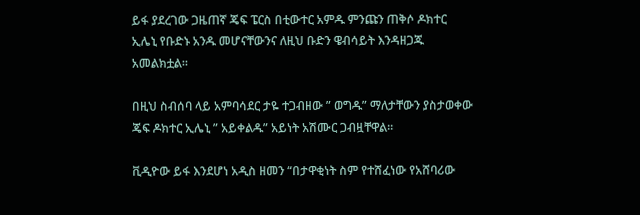ይፋ ያደረገው ጋዜጠኛ ጄፍ ፔርስ በቲውተር አምዱ ምንጩን ጠቅሶ ዶክተር ኢሌኒ የቡድኑ አንዱ መሆናቸውንና ለዚህ ቡድን ዌብሳይት እንዳዘጋጁ አመልክቷል።

በዚህ ስብሰባ ላይ አምባሳደር ታዬ ተጋብዘው ” ወግዱ” ማለታቸውን ያስታወቀው ጄፍ ዶክተር ኢሌኒ ” አይቀልዱ” አይነት አሽሙር ጋብዟቸዋል።

ቪዲዮው ይፋ እንደሆነ አዲስ ዘመን “በታዋቂነት ስም የተሸፈነው የአሸባሪው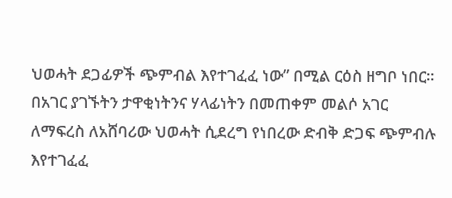ህወሓት ደጋፊዎች ጭምብል እየተገፈፈ ነው” በሚል ርዕስ ዘግቦ ነበር። በአገር ያገኙትን ታዋቂነትንና ሃላፊነትን በመጠቀም መልሶ አገር ለማፍረስ ለአሸባሪው ህወሓት ሲደረግ የነበረው ድብቅ ድጋፍ ጭምብሉ እየተገፈፈ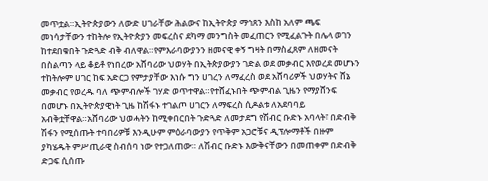መጥቷል።ኢትዮጵያውን ለውድ ሀገራቸው ሕልውና ከኢትዮጵያ ማኅጸን እስከ አለም ጫፍ መነሳታቸውን ተከትሎ የኢትዮጵያን መፍረስና ደካማ መንግስት መፈጠርን የሚፈልጉት በሌላ ወገን ከተደበቁበት ጉድጓድ ብቅ ብለዋል።የምእራባውያንን ዘመናዊ ቀኝ ግዛት በማስፈጸም ለዘመናት በስልጣን ላይ ቆይቶ የነበረው አሸባሪው ህወሃት በኢትጵያውያን ገድል ወደ መቃብር እየወረደ መሆኑን ተከትሎም ሀገር ከፍ አድርጋ የምታያቸው እነሱ ግን ሀገረን ለማፈረስ ወደ አሸባሪዎች ህወሃትና ሸኔ መቃብር የወረዱ ባለ ጭምብሎች ገሃድ ወጥተዋል።የተሸፈኑበት ጭምብል ጊዜን የማያሸንፍ በመሆኑ በኢትዮጵያዊነት ጊዜ ከሽፋኑ ተገልጦ ሀገርን ለማፍረስ ሲዶልቱ ለአደባባይ አብቅቷቸዋል።አሸባሪው ህወሓትን ከሚቀበርበት ጉድጓድ ለመታደግ የሽብር ቡድኑ አባላት፣ በድብቅ ሽፋን የሚሰጡት ተባበሪዎቹ እንዲሁም ምዕራባውያን የጥቅም አጋሮቹና ዲፕሎማቶች በዙም ያካሄዱት ምሥጢራዊ ስብሰባ ነው የተጋለጠው። ለሽብር ቡድኑ እውቅናቸውን በመጠቀም በድብቅ ድጋፍ ሲሰጡ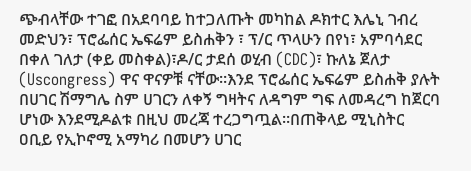ጭብላቸው ተገፎ በአደባባይ ከተጋለጡት መካከል ዶክተር እሌኒ ገብረ መድህን፣ ፕሮፌሰር ኤፍሬም ይስሐቅን ፣ ፕ/ር ጥላሁን በየነ፣ አምባሳደር በቀለ ገለታ (ቀይ መስቀል)፣ዶ/ር ታደሰ ወሂብ (CDC)፣ ኩለኔ ጀለታ (Uscongress) ዋና ዋናዎቹ ናቸው።እንደ ፕሮፌሰር ኤፍሬም ይስሐቅ ያሉት በሀገር ሽማግሌ ስም ሀገርን ለቀኝ ግዛትና ለዳግም ግፍ ለመዳረግ ከጀርባ ሆነው እንደሚዶልቱ በዚህ መረጃ ተረጋግጧል።በጠቅላይ ሚኒስትር ዐቢይ የኢኮኖሚ አማካሪ በመሆን ሀገር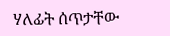ሃለፊት ሰጥታቸው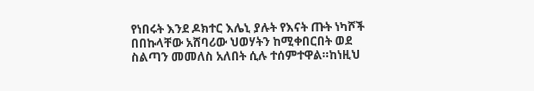የነበሩት እንደ ዶክተር እሌኒ ያሉት የእናት ጡት ነካሾች በበኩላቸው አሸባሪው ህወሃትን ከሚቀበርበት ወደ ስልጣን መመለስ አለበት ሲሉ ተሰምተዋል።ከነዚህ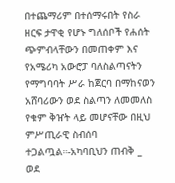በተጨማሪም በተሰማሩበት የስራ ዘርፍ ታዋቂ የሆኑ ግለሰቦች የሐሰት ጭምብላቸውን በመጠቀም እና የአሜሪካ አውሮፓ ባለስልጣናትን የማግባባት ሥራ ከጀርባ በማከናወን አሸባሪውን ወደ ስልጣን ለመመለስ የቁም ቅዠት ላይ መሆናቸው በዚህ ምሥጢራዊ ስብሰባ ተጋልጧል።-አካባቢህን ጠብቅ _ ወደ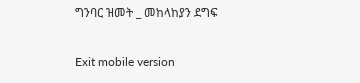ግንባር ዝመት _ መከላከያን ደግፍ

Exit mobile version